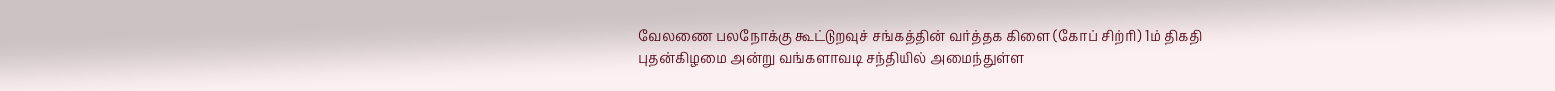வேலணை பலநோக்கு கூட்டுறவுச் சங்கத்தின் வர்த்தக கிளை (கோப் சிற்ரி) 1ம் திகதி புதன்கிழமை அன்று வங்களாவடி சந்தியில் அமைந்துள்ள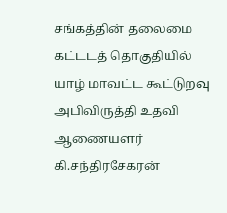சங்கத்தின் தலைமை கட்டடத் தொகுதியில் யாழ் மாவட்ட கூட்டுறவு அபிவிருத்தி உதவி ஆணையளர் கி.சந்திரசேகரன்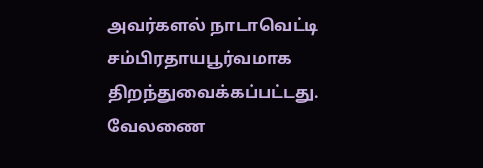அவர்களல் நாடாவெட்டி சம்பிரதாயபூர்வமாக திறந்துவைக்கப்பட்டது.
வேலணை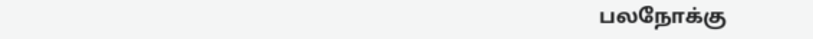பலநோக்கு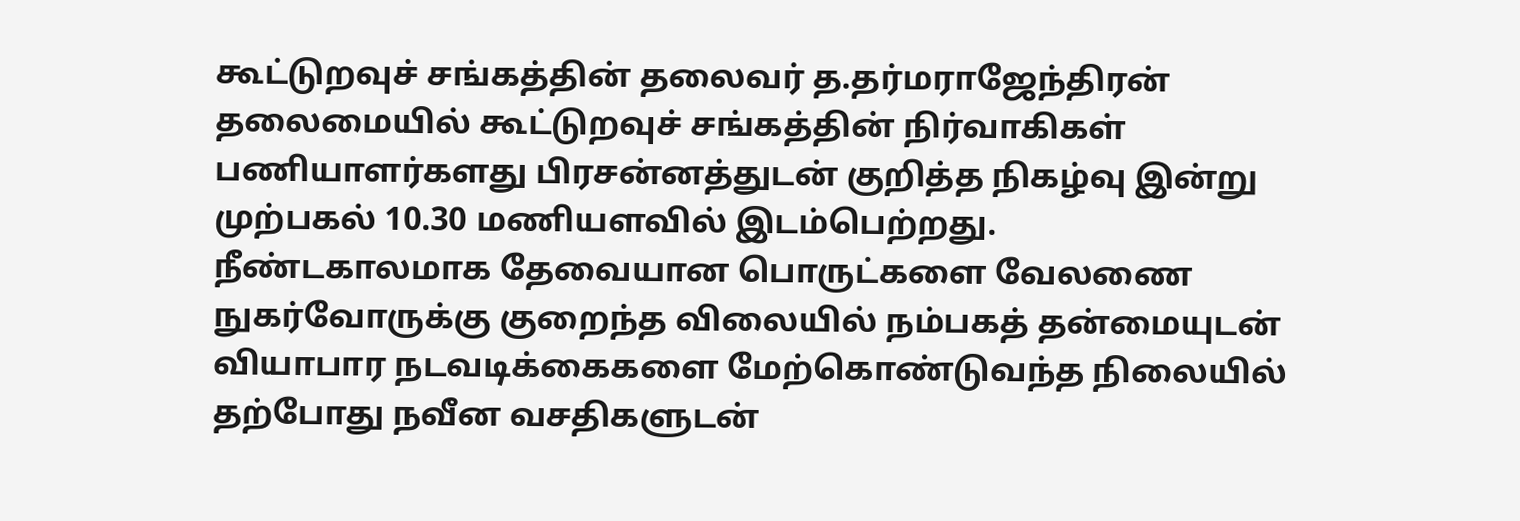கூட்டுறவுச் சங்கத்தின் தலைவர் த.தர்மராஜேந்திரன் தலைமையில் கூட்டுறவுச் சங்கத்தின் நிர்வாகிகள் பணியாளர்களது பிரசன்னத்துடன் குறித்த நிகழ்வு இன்று முற்பகல் 10.30 மணியளவில் இடம்பெற்றது.
நீண்டகாலமாக தேவையான பொருட்களை வேலணை நுகர்வோருக்கு குறைந்த விலையில் நம்பகத் தன்மையுடன் வியாபார நடவடிக்கைகளை மேற்கொண்டுவந்த நிலையில் தற்போது நவீன வசதிகளுடன்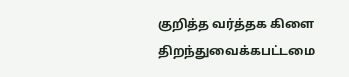குறித்த வர்த்தக கிளை திறந்துவைக்கபட்டமை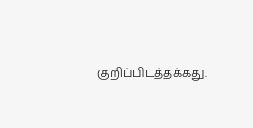குறிப்பிடத்தக்கது.